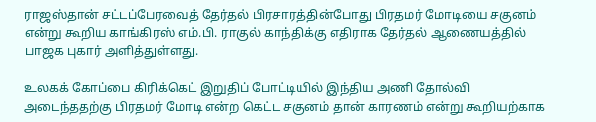ராஜஸ்தான் சட்டப்பேரவைத் தேர்தல் பிரசாரத்தின்போது பிரதமர் மோடியை சகுனம் என்று கூறிய காங்கிரஸ் எம்.பி. ராகுல் காந்திக்கு எதிராக தேர்தல் ஆணையத்தில் பாஜக புகார் அளித்துள்ளது.

உலகக் கோப்பை கிரிக்கெட் இறுதிப் போட்டியில் இந்திய அணி தோல்வி அடைந்ததற்கு பிரதமர் மோடி என்ற கெட்ட சகுனம் தான் காரணம் என்று கூறியற்காக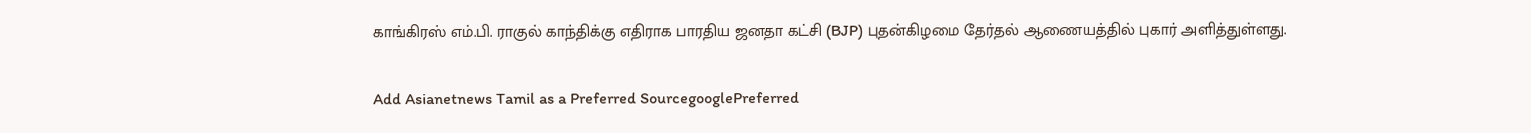காங்கிரஸ் எம்.பி. ராகுல் காந்திக்கு எதிராக பாரதிய ஜனதா கட்சி (BJP) புதன்கிழமை தேர்தல் ஆணையத்தில் புகார் அளித்துள்ளது.

Add Asianetnews Tamil as a Preferred SourcegooglePreferred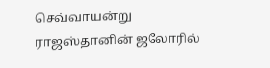செவ்வாயன்று ராஜஸ்தானின் ஜலோரில்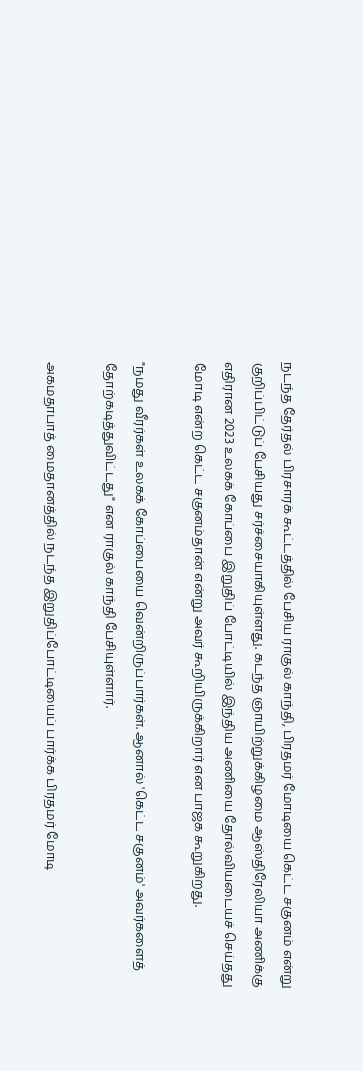நடந்த தேர்தல் பிரசாரக் கூட்டத்தில் பேசிய ராகுல் காந்தி, பிரதமர் மோடியை கெட்ட சகுனம் என்று குறிப்பிட்டுப் பேசியது சர்ச்சையாகியுள்ளது. கடந்த ஞாயிற்றுக்கிழமை ஆஸ்திரேலியா அணிக்கு எதிரான 2023 உலகக் கோப்பை இறுதிப் போட்டியில் இந்திய அணியை தோல்வியடையச் செய்தது மோடி என்ற கெட்ட சகுனம்தான் என்று அவர் கூறியிருக்கிறார் என பாஜக கூறுகிறது.

"நமது வீரர்கள் உலகக் கோப்பையை வென்றிருப்பார்கள். ஆனால் 'கெட்ட சகுனம்' அவர்களைத் தோற்கடித்துவிட்டது" என ராகுல் காந்தி பேசியுள்ளார்.

அகமதாபாத் மைதானத்தில் நடந்த இறுதிப்போட்டியைப் பார்க்க பிரதமர் மோடி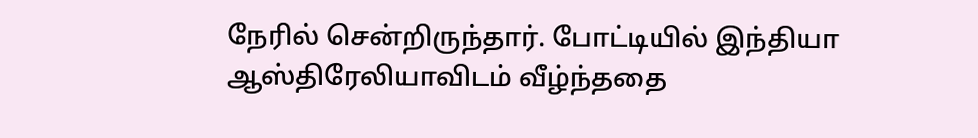நேரில் சென்றிருந்தார். போட்டியில் இந்தியா ஆஸ்திரேலியாவிடம் வீழ்ந்ததை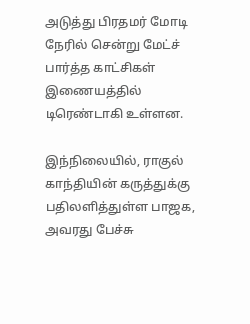அடுத்து பிரதமர் மோடி நேரில் சென்று மேட்ச் பார்த்த காட்சிகள் இணையத்தில் டிரெண்டாகி உள்ளன.

இந்நிலையில், ராகுல் காந்தியின் கருத்துக்கு பதிலளித்துள்ள பாஜக, அவரது பேச்சு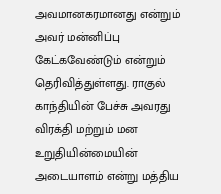அவமானகரமானது என்றும் அவர் மன்னிப்பு கேட்கவேண்டும் என்றும் தெரிவித்துள்ளது. ராகுல் காந்தியின் பேச்சு அவரது விரக்தி மற்றும் மன உறுதியின்மையின் அடையாளம் என்று மத்திய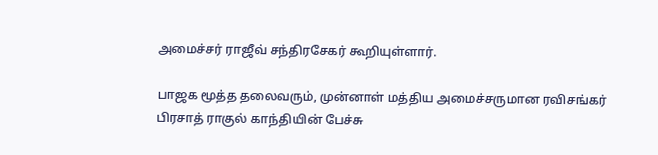அமைச்சர் ராஜீவ் சந்திரசேகர் கூறியுள்ளார்.

பாஜக மூத்த தலைவரும், முன்னாள் மத்திய அமைச்சருமான ரவிசங்கர் பிரசாத் ராகுல் காந்தியின் பேச்சு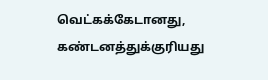வெட்கக்கேடானது, கண்டனத்துக்குரியது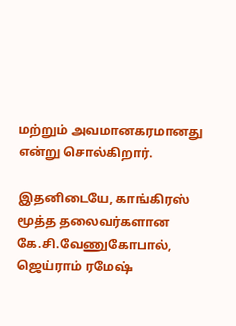மற்றும் அவமானகரமானது என்று சொல்கிறார்.

இதனிடையே, காங்கிரஸ் மூத்த தலைவர்களான கே.சி.வேணுகோபால், ஜெய்ராம் ரமேஷ்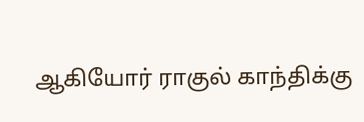ஆகியோர் ராகுல் காந்திக்கு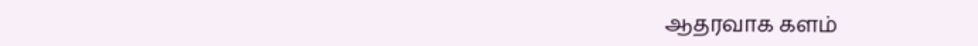ஆதரவாக களம்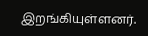இறங்கியுள்ளனர்.